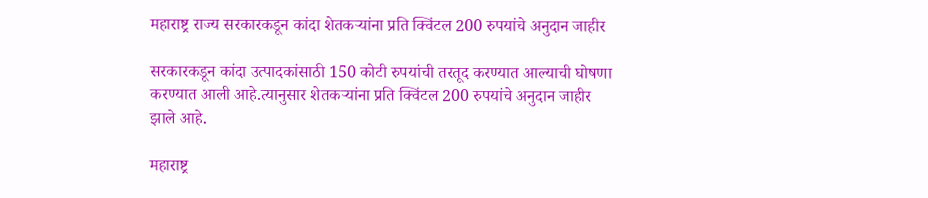महाराष्ट्र राज्य सरकारकडून कांदा शेतकऱ्यांना प्रति क्विंटल 200 रुपयांचे अनुदान जाहीर

सरकारकडून कांदा उत्पादकांसाठी 150 कोटी रुपयांची तरतूद करण्यात आल्याची घोषणा करण्यात आली आहे.त्यानुसार शेतकऱ्यांना प्रति क्विंटल 200 रुपयांचे अनुदान जाहीर झाले आहे.

महाराष्ट्र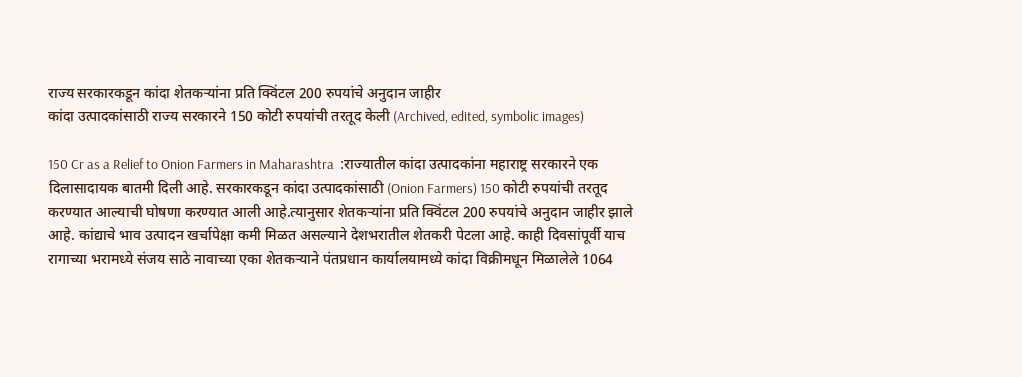राज्य सरकारकडून कांदा शेतकऱ्यांना प्रति क्विंटल 200 रुपयांचे अनुदान जाहीर
कांदा उत्पादकांसाठी राज्य सरकारने 150 कोटी रुपयांची तरतूद केली (Archived, edited, symbolic images)

150 Cr as a Relief to Onion Farmers in Maharashtra  :राज्यातील कांदा उत्पादकांना महाराष्ट्र सरकारने एक दिलासादायक बातमी दिली आहे. सरकारकडून कांदा उत्पादकांसाठी (Onion Farmers) 150 कोटी रुपयांची तरतूद करण्यात आल्याची घोषणा करण्यात आली आहे.त्यानुसार शेतकऱ्यांना प्रति क्विंटल 200 रुपयांचे अनुदान जाहीर झाले आहे. कांद्याचे भाव उत्पादन खर्चापेक्षा कमी मिळत असल्याने देशभरातील शेतकरी पेटला आहे. काही दिवसांपूर्वी याच रागाच्या भरामध्ये संजय साठे नावाच्या एका शेतकर्‍याने पंतप्रधान कार्यालयामध्ये कांदा विक्रीमधून मिळालेले 1064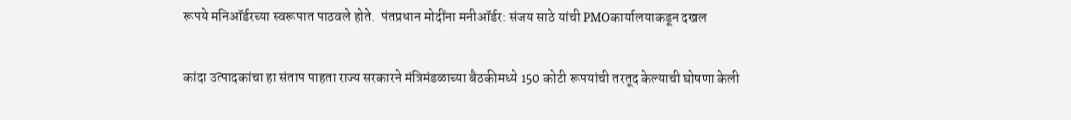रूपये मनिऑर्डरच्या स्वरूपात पाठवले होते.  पंतप्रधान मोदींना मनीऑर्डर: संजय साठे यांची PMOकार्यालयाकडून दखल

कांदा उत्पादकांचा हा संताप पाहता राज्य सरकारने मंत्रिमंडळाच्या बैठकीमध्ये 150 कोटी रूपयांची तरतूद केल्याची घोषणा केली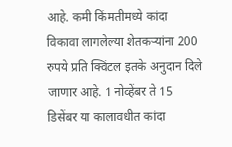आहे. कमी किंमतीमध्ये कांदा विकावा लागलेल्या शेतकऱ्यांना 200 रुपये प्रति क्विंटल इतके अनुदान दिले जाणार आहे. 1 नोव्हेंबर ते 15 डिसेंबर या कालावधीत कांदा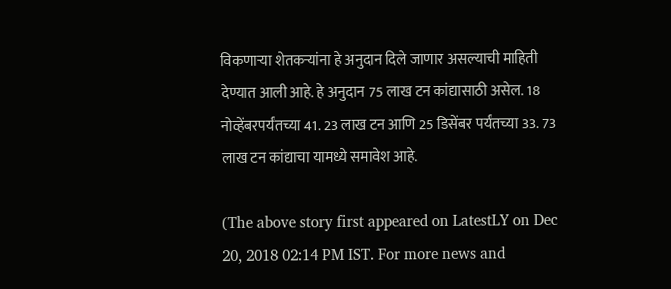विकणाऱ्या शेतकऱ्यांना हे अनुदान दिले जाणार असल्याची माहिती देण्यात आली आहे. हे अनुदान 75 लाख टन कांद्यासाठी असेल. 18 नोव्हेंबरपर्यंतच्या 41. 23 लाख टन आणि 25 डिसेंबर पर्यंतच्या 33. 73 लाख टन कांद्याचा यामध्ये समावेश आहे.

(The above story first appeared on LatestLY on Dec 20, 2018 02:14 PM IST. For more news and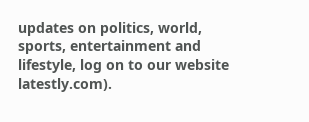updates on politics, world, sports, entertainment and lifestyle, log on to our website latestly.com).